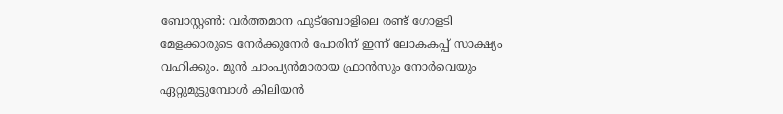ബോസ്റ്റൺ: വർത്തമാന ഫുട്ബോളിലെ രണ്ട് ഗോളടി മേളക്കാരുടെ നേർക്കുനേർ പോരിന് ഇന്ന് ലോകകപ്പ് സാക്ഷ്യം വഹിക്കും. മുൻ ചാംപ്യൻമാരായ ഫ്രാൻസും നോർവെയും ഏറ്റുമുട്ടുമ്പോൾ കിലിയൻ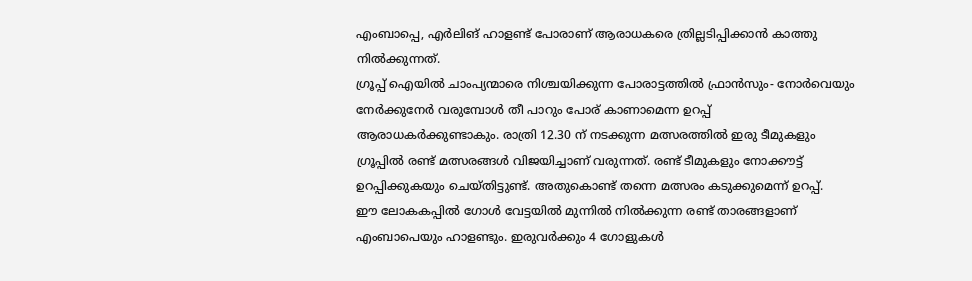എംബാപ്പെ, എർലിങ് ഹാളണ്ട് പോരാണ് ആരാധകരെ ത്രില്ലടിപ്പിക്കാൻ കാത്തു നിൽക്കുന്നത്.
ഗ്രൂപ്പ് ഐയിൽ ചാംപ്യന്മാരെ നിശ്ചയിക്കുന്ന പോരാട്ടത്തിൽ ഫ്രാൻസും- നോർവെയും നേർക്കുനേർ വരുമ്പോൾ തീ പാറും പോര് കാണാമെന്ന ഉറപ്പ് ആരാധകർക്കുണ്ടാകും. രാത്രി 12.30 ന് നടക്കുന്ന മത്സരത്തിൽ ഇരു ടീമുകളും ഗ്രൂപ്പിൽ രണ്ട് മത്സരങ്ങൾ വിജയിച്ചാണ് വരുന്നത്. രണ്ട് ടീമുകളും നോക്കൗട്ട് ഉറപ്പിക്കുകയും ചെയ്തിട്ടുണ്ട്. അതുകൊണ്ട് തന്നെ മത്സരം കടുക്കുമെന്ന് ഉറപ്പ്.
ഈ ലോകകപ്പിൽ ഗോൾ വേട്ടയിൽ മുന്നിൽ നിൽക്കുന്ന രണ്ട് താരങ്ങളാണ് എംബാപെയും ഹാളണ്ടും. ഇരുവർക്കും 4 ഗോളുകൾ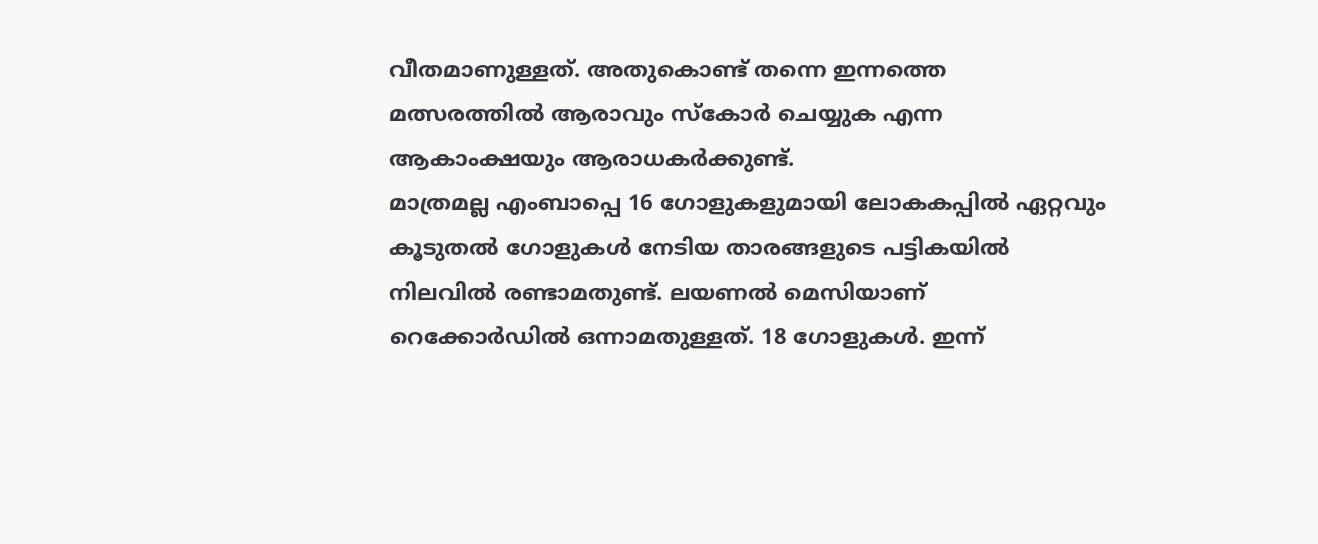വീതമാണുള്ളത്. അതുകൊണ്ട് തന്നെ ഇന്നത്തെ മത്സരത്തിൽ ആരാവും സ്കോർ ചെയ്യുക എന്ന ആകാംക്ഷയും ആരാധകർക്കുണ്ട്.
മാത്രമല്ല എംബാപ്പെ 16 ഗോളുകളുമായി ലോകകപ്പിൽ ഏറ്റവും കൂടുതൽ ഗോളുകൾ നേടിയ താരങ്ങളുടെ പട്ടികയിൽ നിലവിൽ രണ്ടാമതുണ്ട്. ലയണൽ മെസിയാണ് റെക്കോർഡിൽ ഒന്നാമതുള്ളത്. 18 ഗോളുകൾ. ഇന്ന്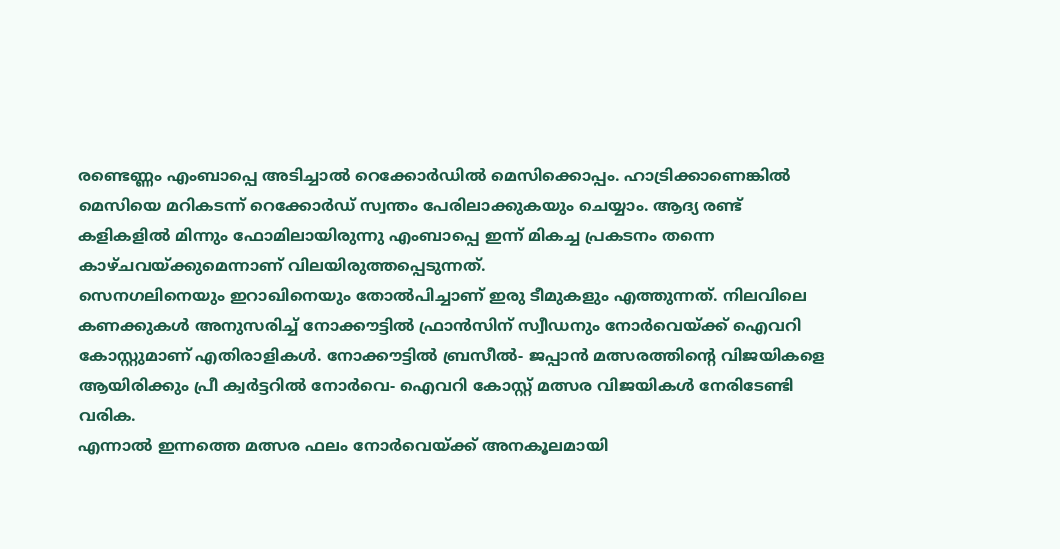രണ്ടെണ്ണം എംബാപ്പെ അടിച്ചാൽ റെക്കോർഡിൽ മെസിക്കൊപ്പം. ഹാട്രിക്കാണെങ്കിൽ മെസിയെ മറികടന്ന് റെക്കോർഡ് സ്വന്തം പേരിലാക്കുകയും ചെയ്യാം. ആദ്യ രണ്ട് കളികളിൽ മിന്നും ഫോമിലായിരുന്നു എംബാപ്പെ ഇന്ന് മികച്ച പ്രകടനം തന്നെ കാഴ്ചവയ്ക്കുമെന്നാണ് വിലയിരുത്തപ്പെടുന്നത്.
സെനഗലിനെയും ഇറാഖിനെയും തോൽപിച്ചാണ് ഇരു ടീമുകളും എത്തുന്നത്. നിലവിലെ കണക്കുകൾ അനുസരിച്ച് നോക്കൗട്ടിൽ ഫ്രാൻസിന് സ്വീഡനും നോർവെയ്ക്ക് ഐവറി കോസ്റ്റുമാണ് എതിരാളികൾ. നോക്കൗട്ടിൽ ബ്രസീൽ- ജപ്പാൻ മത്സരത്തിന്റെ വിജയികളെ ആയിരിക്കും പ്രീ ക്വർട്ടറിൽ നോർവെ- ഐവറി കോസ്റ്റ് മത്സര വിജയികൾ നേരിടേണ്ടി വരിക.
എന്നാൽ ഇന്നത്തെ മത്സര ഫലം നോർവെയ്ക്ക് അനകൂലമായി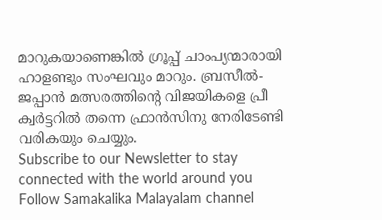മാറുകയാണെങ്കിൽ ഗ്രൂപ്പ് ചാംപ്യന്മാരായി ഹാളണ്ടും സംഘവും മാറും. ബ്രസീൽ- ജപ്പാൻ മത്സരത്തിന്റെ വിജയികളെ പ്രീ ക്വർട്ടറിൽ തന്നെ ഫ്രാൻസിനു നേരിടേണ്ടി വരികയും ചെയ്യും.
Subscribe to our Newsletter to stay connected with the world around you
Follow Samakalika Malayalam channel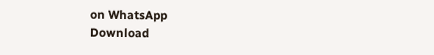on WhatsApp
Download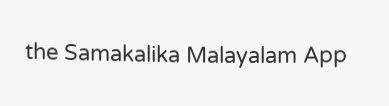the Samakalika Malayalam App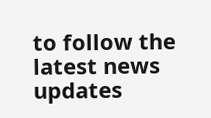to follow the latest news updates